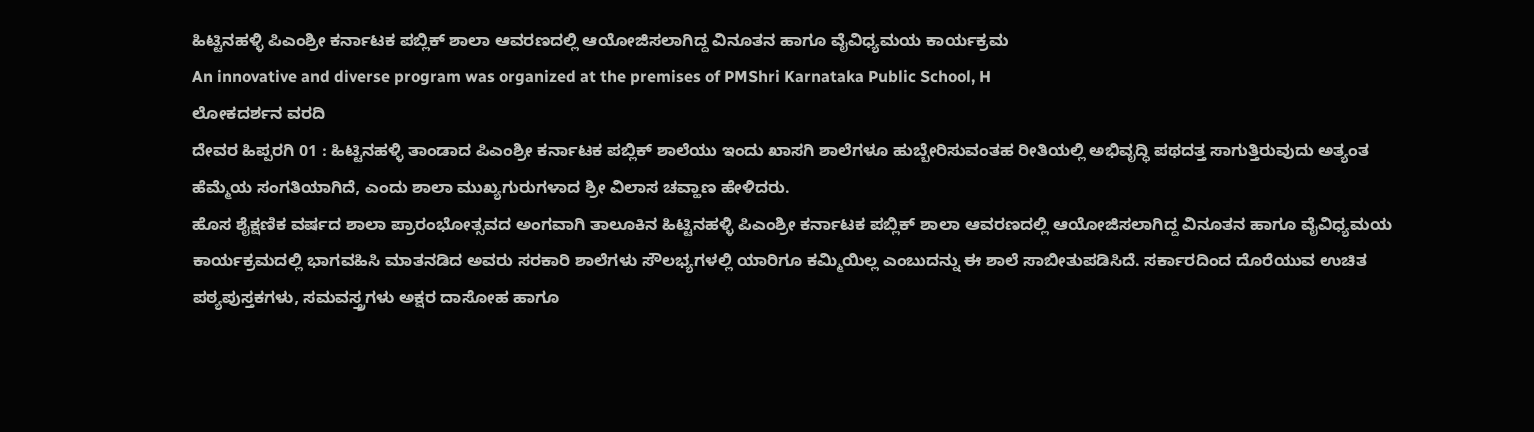ಹಿಟ್ಟಿನಹಳ್ಳಿ ಪಿಎಂಶ್ರೀ ಕರ್ನಾಟಕ ಪಬ್ಲಿಕ್ ಶಾಲಾ ಆವರಣದಲ್ಲಿ ಆಯೋಜಿಸಲಾಗಿದ್ದ ವಿನೂತನ ಹಾಗೂ ವೈವಿಧ್ಯಮಯ ಕಾರ್ಯಕ್ರಮ
An innovative and diverse program was organized at the premises of PMShri Karnataka Public School, H
ಲೋಕದರ್ಶನ ವರದಿ
ದೇವರ ಹಿಪ್ಪರಗಿ 01 : ಹಿಟ್ಟಿನಹಳ್ಳಿ ತಾಂಡಾದ ಪಿಎಂಶ್ರೀ ಕರ್ನಾಟಕ ಪಬ್ಲಿಕ್ ಶಾಲೆಯು ಇಂದು ಖಾಸಗಿ ಶಾಲೆಗಳೂ ಹುಬ್ಬೇರಿಸುವಂತಹ ರೀತಿಯಲ್ಲಿ ಅಭಿವೃದ್ಧಿ ಪಥದತ್ತ ಸಾಗುತ್ತಿರುವುದು ಅತ್ಯಂತ ಹೆಮ್ಮೆಯ ಸಂಗತಿಯಾಗಿದೆ, ಎಂದು ಶಾಲಾ ಮುಖ್ಯಗುರುಗಳಾದ ಶ್ರೀ ವಿಲಾಸ ಚವ್ಹಾಣ ಹೇಳಿದರು.
ಹೊಸ ಶೈಕ್ಷಣಿಕ ವರ್ಷದ ಶಾಲಾ ಪ್ರಾರಂಭೋತ್ಸವದ ಅಂಗವಾಗಿ ತಾಲೂಕಿನ ಹಿಟ್ಟಿನಹಳ್ಳಿ ಪಿಎಂಶ್ರೀ ಕರ್ನಾಟಕ ಪಬ್ಲಿಕ್ ಶಾಲಾ ಆವರಣದಲ್ಲಿ ಆಯೋಜಿಸಲಾಗಿದ್ದ ವಿನೂತನ ಹಾಗೂ ವೈವಿಧ್ಯಮಯ ಕಾರ್ಯಕ್ರಮದಲ್ಲಿ ಭಾಗವಹಿಸಿ ಮಾತನಡಿದ ಅವರು ಸರಕಾರಿ ಶಾಲೆಗಳು ಸೌಲಭ್ಯಗಳಲ್ಲಿ ಯಾರಿಗೂ ಕಮ್ಮಿಯಿಲ್ಲ ಎಂಬುದನ್ನು ಈ ಶಾಲೆ ಸಾಬೀತುಪಡಿಸಿದೆ. ಸರ್ಕಾರದಿಂದ ದೊರೆಯುವ ಉಚಿತ ಪಠ್ಯಪುಸ್ತಕಗಳು, ಸಮವಸ್ತ್ರಗಳು ಅಕ್ಷರ ದಾಸೋಹ ಹಾಗೂ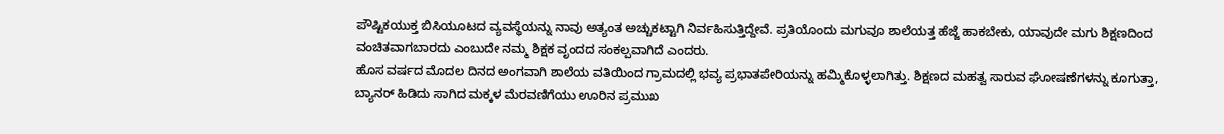ಪೌಷ್ಟಿಕಯುಕ್ತ ಬಿಸಿಯೂಟದ ವ್ಯವಸ್ಥೆಯನ್ನು ನಾವು ಅತ್ಯಂತ ಅಚ್ಚುಕಟ್ಟಾಗಿ ನಿರ್ವಹಿಸುತ್ತಿದ್ದೇವೆ. ಪ್ರತಿಯೊಂದು ಮಗುವೂ ಶಾಲೆಯತ್ತ ಹೆಜ್ಜೆ ಹಾಕಬೇಕು, ಯಾವುದೇ ಮಗು ಶಿಕ್ಷಣದಿಂದ ವಂಚಿತವಾಗಬಾರದು ಎಂಬುದೇ ನಮ್ಮ ಶಿಕ್ಷಕ ವೃಂದದ ಸಂಕಲ್ಪವಾಗಿದೆ ಎಂದರು.
ಹೊಸ ವರ್ಷದ ಮೊದಲ ದಿನದ ಅಂಗವಾಗಿ ಶಾಲೆಯ ವತಿಯಿಂದ ಗ್ರಾಮದಲ್ಲಿ ಭವ್ಯ ಪ್ರಭಾತಪೇರಿಯನ್ನು ಹಮ್ಮಿಕೊಳ್ಳಲಾಗಿತ್ತು. ಶಿಕ್ಷಣದ ಮಹತ್ವ ಸಾರುವ ಘೋಷಣೆಗಳನ್ನು ಕೂಗುತ್ತಾ, ಬ್ಯಾನರ್ ಹಿಡಿದು ಸಾಗಿದ ಮಕ್ಕಳ ಮೆರವಣಿಗೆಯು ಊರಿನ ಪ್ರಮುಖ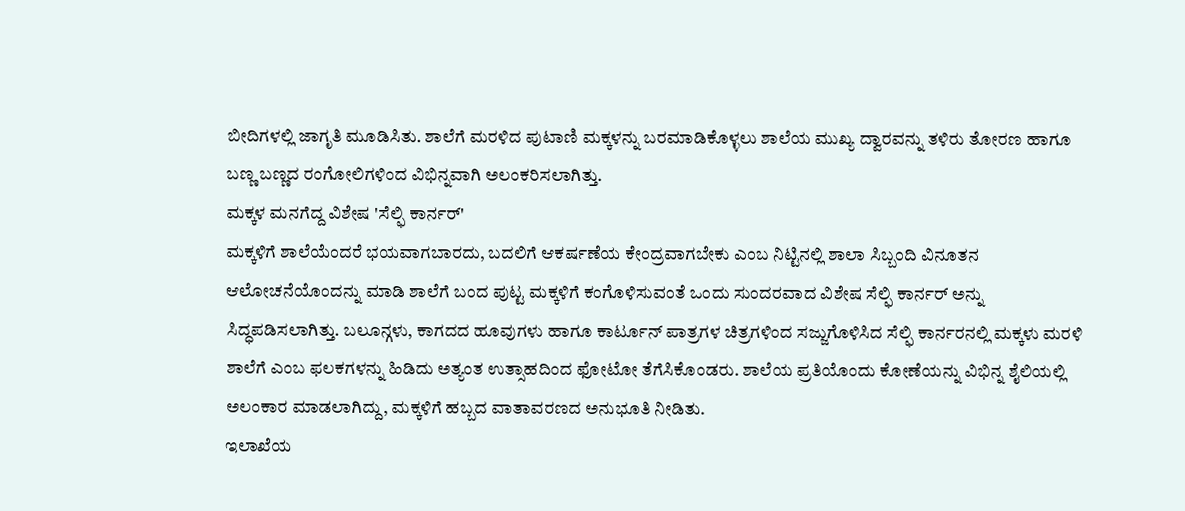ಬೀದಿಗಳಲ್ಲಿ ಜಾಗೃತಿ ಮೂಡಿಸಿತು. ಶಾಲೆಗೆ ಮರಳಿದ ಪುಟಾಣಿ ಮಕ್ಕಳನ್ನು ಬರಮಾಡಿಕೊಳ್ಳಲು ಶಾಲೆಯ ಮುಖ್ಯ ದ್ವಾರವನ್ನು ತಳಿರು ತೋರಣ ಹಾಗೂ ಬಣ್ಣ ಬಣ್ಣದ ರಂಗೋಲಿಗಳಿಂದ ವಿಭಿನ್ನವಾಗಿ ಅಲಂಕರಿಸಲಾಗಿತ್ತು.
ಮಕ್ಕಳ ಮನಗೆದ್ದ ವಿಶೇಷ 'ಸೆಲ್ಫಿ ಕಾರ್ನರ್'
ಮಕ್ಕಳಿಗೆ ಶಾಲೆಯೆಂದರೆ ಭಯವಾಗಬಾರದು, ಬದಲಿಗೆ ಆಕರ್ಷಣೆಯ ಕೇಂದ್ರವಾಗಬೇಕು ಎಂಬ ನಿಟ್ಟಿನಲ್ಲಿ ಶಾಲಾ ಸಿಬ್ಬಂದಿ ವಿನೂತನ ಆಲೋಚನೆಯೊಂದನ್ನು ಮಾಡಿ ಶಾಲೆಗೆ ಬಂದ ಪುಟ್ಟ ಮಕ್ಕಳಿಗೆ ಕಂಗೊಳಿಸುವಂತೆ ಒಂದು ಸುಂದರವಾದ ವಿಶೇಷ ಸೆಲ್ಫಿ ಕಾರ್ನರ್ ಅನ್ನು ಸಿದ್ಧಪಡಿಸಲಾಗಿತ್ತು. ಬಲೂನ್ಗಳು, ಕಾಗದದ ಹೂವುಗಳು ಹಾಗೂ ಕಾರ್ಟೂನ್ ಪಾತ್ರಗಳ ಚಿತ್ರಗಳಿಂದ ಸಜ್ಜುಗೊಳಿಸಿದ ಸೆಲ್ಫಿ ಕಾರ್ನರನಲ್ಲಿ ಮಕ್ಕಳು ಮರಳಿ ಶಾಲೆಗೆ ಎಂಬ ಫಲಕಗಳನ್ನು ಹಿಡಿದು ಅತ್ಯಂತ ಉತ್ಸಾಹದಿಂದ ಫೋಟೋ ತೆಗೆಸಿಕೊಂಡರು. ಶಾಲೆಯ ಪ್ರತಿಯೊಂದು ಕೋಣೆಯನ್ನು ವಿಭಿನ್ನ ಶೈಲಿಯಲ್ಲಿ ಅಲಂಕಾರ ಮಾಡಲಾಗಿದ್ದು, ಮಕ್ಕಳಿಗೆ ಹಬ್ಬದ ವಾತಾವರಣದ ಅನುಭೂತಿ ನೀಡಿತು.
ಇಲಾಖೆಯ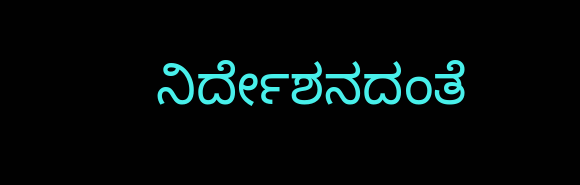ನಿರ್ದೇಶನದಂತೆ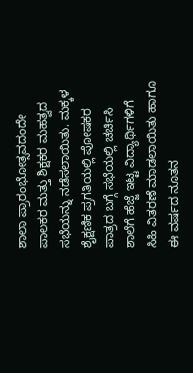ಶಾಲಾ ಪ್ರಾರಂಭೋತ್ಸವದಂದೇ ಪಾಲಕರ ಮತ್ತು ಶಿಕ್ಷಕರ ಮಹತ್ವದ ಸಭೆಯನ್ನು ನಡೆಸಲಾಯಿತು. ಮಕ್ಕಳ ಶೈಕ್ಷಣಿಕ ಪ್ರಗತಿಯಲ್ಲಿ ಪೋಷಕರ ಪಾತ್ರದ ಬಗ್ಗೆ ಸಭೆಯಲ್ಲಿ ಚರ್ಚಿಸಿ ಶಾಲೆಗೆ ಹೆಜ್ಜೆ ಇಟ್ಟ ವಿದ್ಯಾರ್ಥಿಗಳಿಗೆ ಸಿಹಿ ವಿತರಣೆ ಮಾಡಲಾಯಿತು ಹಾಗೂ ಈ ವರ್ಷದ ನೂತನ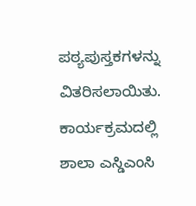ಪಠ್ಯಪುಸ್ತಕಗಳನ್ನು ವಿತರಿಸಲಾಯಿತು.
ಕಾರ್ಯಕ್ರಮದಲ್ಲಿ ಶಾಲಾ ಎಸ್ಡಿಎಂಸಿ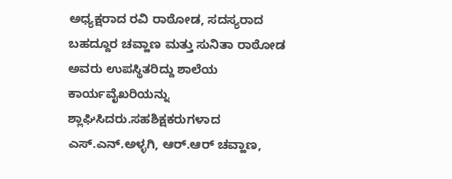ಅಧ್ಯಕ್ಷರಾದ ರವಿ ರಾಠೋಡ, ಸದಸ್ಯರಾದ ಬಹದ್ದೂರ ಚವ್ಹಾಣ ಮತ್ತು ಸುನಿತಾ ರಾಠೋಡ ಅವರು ಉಪಸ್ಥಿತರಿದ್ದು ಶಾಲೆಯ ಕಾರ್ಯವೈಖರಿಯನ್ನು ಶ್ಲಾಘಿಸಿದರು.ಸಹಶಿಕ್ಷಕರುಗಳಾದ ಎಸ್.ಎನ್.ಅಳ್ಳಗಿ, ಆರ್.ಆರ್ ಚವ್ಹಾಣ,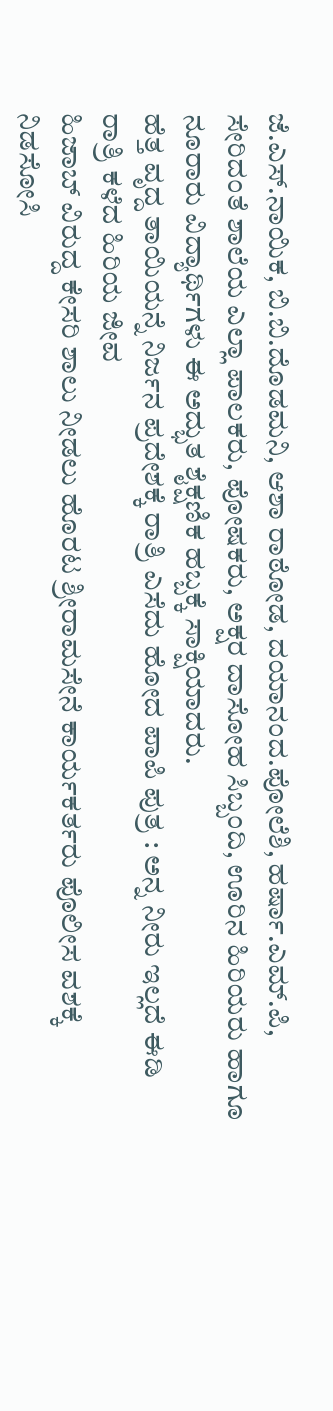ಜೆ.ಎಸ್.ನಾಯಿಕ, ಬಿ.ಬಿ.ದೊಡಮನಿ, ಆಶಾ ರಾಠೋಡ, ದಯಾನಂದ.ಪೋಲೆಶಿ, ಹರ್ಷಾ.ಎಮ್.ಪಿ, ಸೇರಿದಂತೆ ಶಾಲೆಯ ಎಲ್ಲಾ ಪಾಲಕರು, ಪೋಷಕರು, ಅಕ್ಷರ ದಾಸೋಹ ಸಿಬ್ಬಂದಿ, ಊರಿನ ಹಿರಿಯರು ಹಾಗೂ ನೂರಾರು ವಿದ್ಯಾರ್ಥಿಗಳು ಈ ಅದ್ಭುತ ಶೈಕ್ಷಣಿಕ ಹಬ್ಬಕ್ಕೆ ಸಾಕ್ಷಿಯಾದರು.
ಹೆತ್ತ ವೃದ್ದ ತಾಯಿಯನ್ನೆ ನಿರ್ಜನ ಪ್ರದೇಶಕ್ಕೆ ರಾತ್ರಿ ಎಸೆದು ಹೋದ ಪಾಪಿ ಪುತ್ರ : ಅನ್ನ ನೀರು ಇಲ್ಲದೆ ಈಡಿ ರಾತ್ರಿ ಕಳೆದ ಹಿರಿಯ ಜೀವ
ಹಿಜಾಬ್ ವಿರುದ್ದ ಕೇಸರಿ ಶಾಲು ನೀಡಲು ಹೊರಟ ಶ್ರೀರಾಮಸೇನೆ ಕಾರ್ಯಕರ್ತರು ಪೊಲೀಸ ವಶಕ್ಕೆ
ನಿಡಸೋಸಿ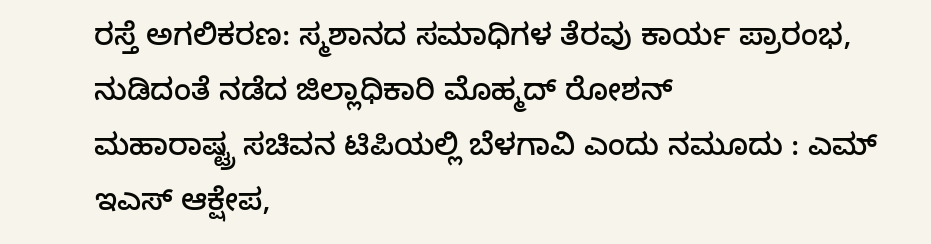ರಸ್ತೆ ಅಗಲಿಕರಣ: ಸ್ಮಶಾನದ ಸಮಾಧಿಗಳ ತೆರವು ಕಾರ್ಯ ಪ್ರಾರಂಭ, ನುಡಿದಂತೆ ನಡೆದ ಜಿಲ್ಲಾಧಿಕಾರಿ ಮೊಹ್ಮದ್ ರೋಶನ್
ಮಹಾರಾಷ್ಟ್ರ ಸಚಿವನ ಟಿಪಿಯಲ್ಲಿ ಬೆಳಗಾವಿ ಎಂದು ನಮೂದು : ಎಮ್ ಇಎಸ್ ಆಕ್ಷೇಪ,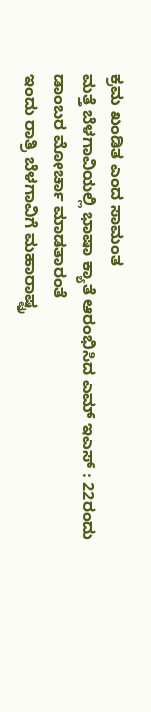ಕ್ರಮ ಖಂಡಿತ ಎಂದ ಸಾಮಂತ
ಮತ್ತೆ ಬೆಳಗಾವಿಯಲ್ಲಿ ಭಾಷಾ ಕ್ಯಾತೆ ಆರಂಭಿಸಿದ ಎಮ್ ಇಎಸ್ : 22ರಂದು ಡಾಂಬರ ಮೋರ್ಚಾ ಮಾಡತಾರಂತೆ
ಇಂದು ರಾತ್ರಿ ಬೆಳಗಾವಿಗೆ ಮಹಾರಾಷ್ಟ್ರ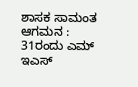ಶಾಸಕ ಸಾಮಂತ ಆಗಮನ : 31ರಂದು ಎಮ್ ಇಎಸ್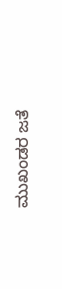ಮುಖಂಡರ ಜತೆ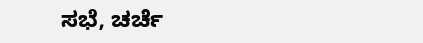ಸಭೆ, ಚರ್ಚೆ